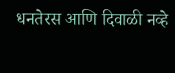धनतेरस आणि दिवाळी नव्हे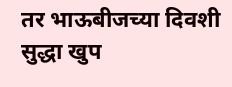तर भाऊबीजच्या दिवशी सुद्धा खुप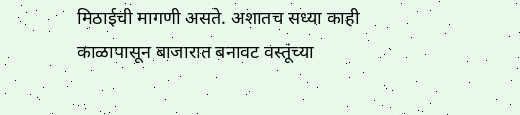मिठाईची मागणी असते. अशातच सध्या काही काळापासून बाजारात बनावट वस्तूंच्या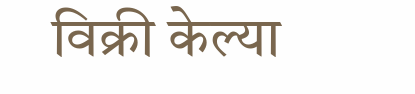विक्री केल्या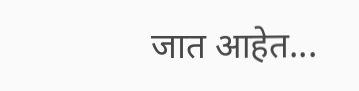जात आहेत...